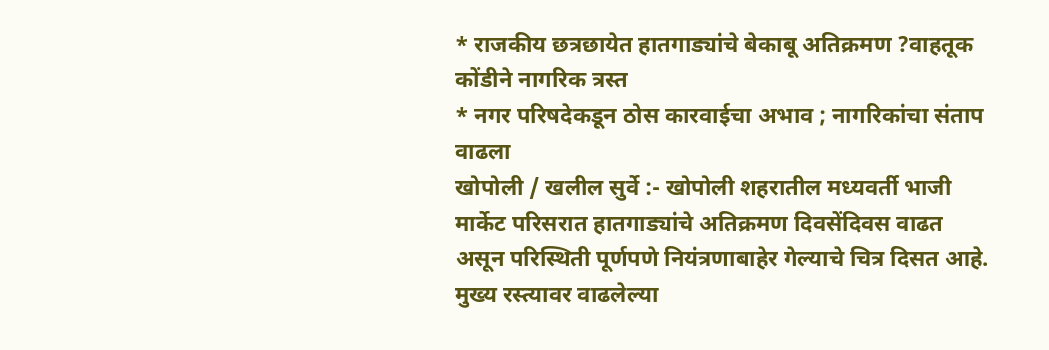* राजकीय छत्रछायेत हातगाड्यांचे बेकाबू अतिक्रमण ?वाहतूक कोंडीने नागरिक त्रस्त
* नगर परिषदेकडून ठोस कारवाईचा अभाव ; नागरिकांचा संताप वाढला
खोपोली / खलील सुर्वे :- खोपोली शहरातील मध्यवर्ती भाजी मार्केट परिसरात हातगाड्यांचे अतिक्रमण दिवसेंदिवस वाढत असून परिस्थिती पूर्णपणे नियंत्रणाबाहेर गेल्याचे चित्र दिसत आहे. मुख्य रस्त्यावर वाढलेल्या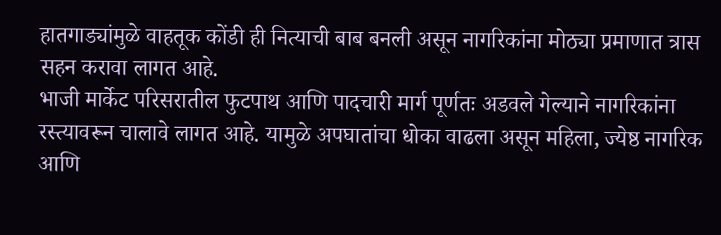हातगाड्यांमुळे वाहतूक कोंडी ही नित्याची बाब बनली असून नागरिकांना मोठ्या प्रमाणात त्रास सहन करावा लागत आहे.
भाजी मार्केट परिसरातील फुटपाथ आणि पादचारी मार्ग पूर्णतः अडवले गेल्याने नागरिकांना रस्त्यावरून चालावे लागत आहे. यामुळे अपघातांचा धोका वाढला असून महिला, ज्येष्ठ नागरिक आणि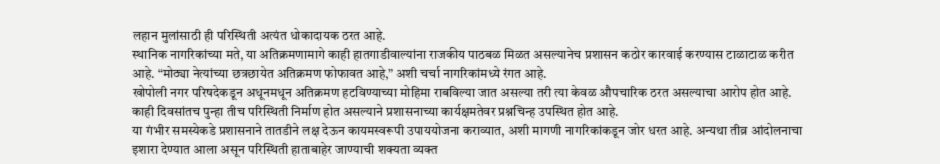लहान मुलांसाठी ही परिस्थिती अत्यंत धोकादायक ठरत आहे.
स्थानिक नागरिकांच्या मते, या अतिक्रमणामागे काही हातगाडीवाल्यांना राजकीय पाठबळ मिळत असल्यानेच प्रशासन कठोर कारवाई करण्यास टाळाटाळ करीत आहे. “मोठ्या नेत्यांच्या छत्रछायेत अतिक्रमण फोफावत आहे,” अशी चर्चा नागरिकांमध्ये रंगत आहे.
खोपोली नगर परिषदेकडून अधूनमधून अतिक्रमण हटविण्याच्या मोहिमा राबविल्या जात असल्या तरी त्या केवळ औपचारिक ठरत असल्याचा आरोप होत आहे. काही दिवसांतच पुन्हा तीच परिस्थिती निर्माण होत असल्याने प्रशासनाच्या कार्यक्षमतेवर प्रश्नचिन्ह उपस्थित होत आहे.
या गंभीर समस्येकडे प्रशासनाने तातडीने लक्ष देऊन कायमस्वरूपी उपाययोजना कराव्यात, अशी मागणी नागरिकांकडून जोर धरत आहे. अन्यथा तीव्र आंदोलनाचा इशारा देण्यात आला असून परिस्थिती हाताबाहेर जाण्याची शक्यता व्यक्त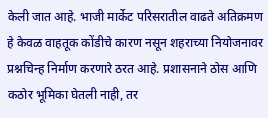केली जात आहे. भाजी मार्केट परिसरातील वाढते अतिक्रमण हे केवळ वाहतूक कोंडीचे कारण नसून शहराच्या नियोजनावर प्रश्नचिन्ह निर्माण करणारे ठरत आहे. प्रशासनाने ठोस आणि कठोर भूमिका घेतली नाही, तर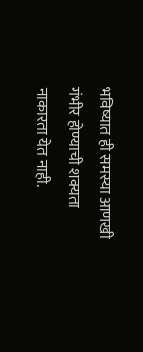भविष्यात ही समस्या आणखी गंभीर होण्याची शक्यता नाकारता येत नाही.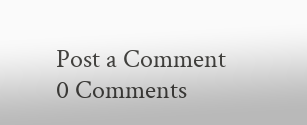Post a Comment
0 Comments